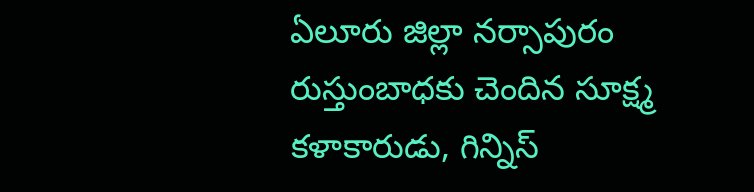ఏలూరు జిల్లా నర్సాపురం రుస్తుంబాధకు చెందిన సూక్ష్మ కళాకారుడు, గిన్నిస్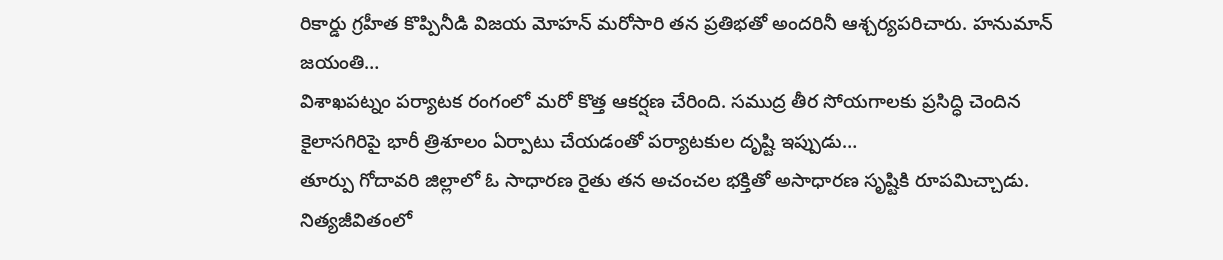రికార్డు గ్రహీత కొప్పినీడి విజయ మోహన్ మరోసారి తన ప్రతిభతో అందరినీ ఆశ్చర్యపరిచారు. హనుమాన్ జయంతి…
విశాఖపట్నం పర్యాటక రంగంలో మరో కొత్త ఆకర్షణ చేరింది. సముద్ర తీర సోయగాలకు ప్రసిద్ధి చెందిన కైలాసగిరిపై భారీ త్రిశూలం ఏర్పాటు చేయడంతో పర్యాటకుల దృష్టి ఇప్పుడు…
తూర్పు గోదావరి జిల్లాలో ఓ సాధారణ రైతు తన అచంచల భక్తితో అసాధారణ సృష్టికి రూపమిచ్చాడు. నిత్యజీవితంలో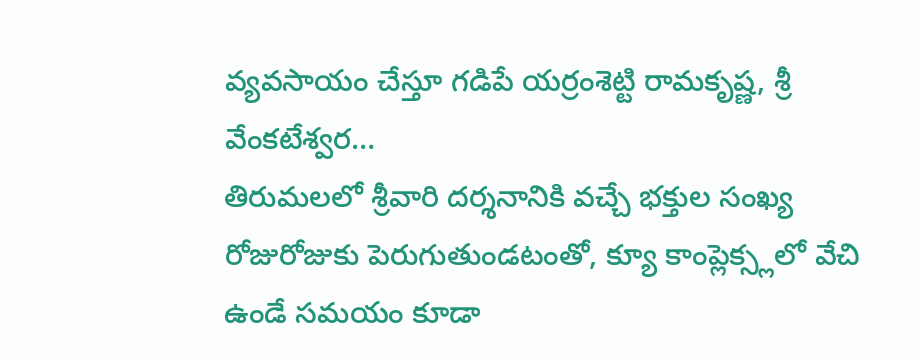వ్యవసాయం చేస్తూ గడిపే యర్రంశెట్టి రామకృష్ణ, శ్రీ వేంకటేశ్వర…
తిరుమలలో శ్రీవారి దర్శనానికి వచ్చే భక్తుల సంఖ్య రోజురోజుకు పెరుగుతుండటంతో, క్యూ కాంప్లెక్స్లలో వేచి ఉండే సమయం కూడా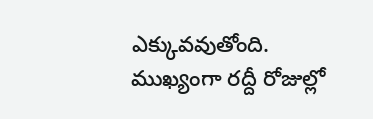ఎక్కువవుతోంది. ముఖ్యంగా రద్దీ రోజుల్లో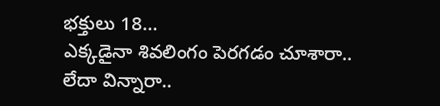భక్తులు 18…
ఎక్కడైనా శివలింగం పెరగడం చూశారా.. లేదా విన్నారా..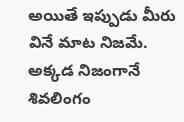అయితే ఇప్పుడు మీరు వినే మాట నిజమే. అక్కడ నిజంగానే శివలింగం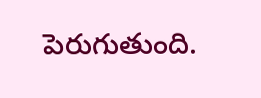పెరుగుతుంది.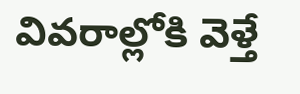వివరాల్లోకి వెళ్తే